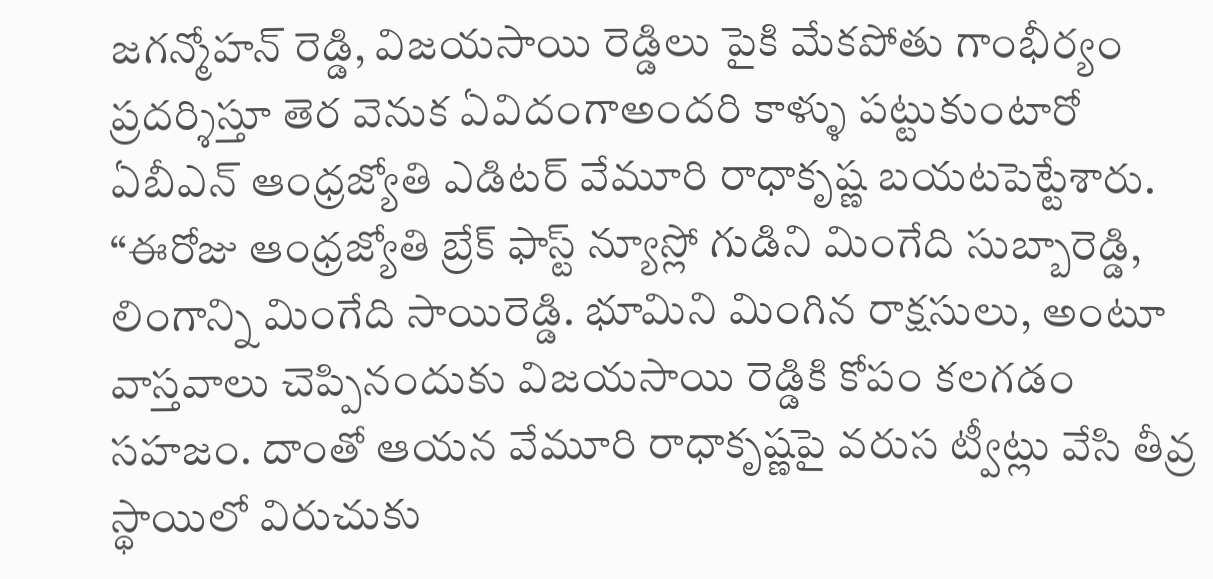జగన్మోహన్ రెడ్డి, విజయసాయి రెడ్డిలు పైకి మేకపోతు గాంభీర్యం ప్రదర్శిస్తూ తెర వెనుక ఏవిదంగాఅందరి కాళ్ళు పట్టుకుంటారో ఏబీఎన్ ఆంధ్రజ్యోతి ఎడిటర్ వేమూరి రాధాకృష్ణ బయటపెట్టేశారు.
“ఈరోజు ఆంధ్రజ్యోతి బ్రేక్ ఫాస్ట్ న్యూస్లో గుడిని మింగేది సుబ్బారెడ్డి, లింగాన్ని మింగేది సాయిరెడ్డి. భూమిని మింగిన రాక్షసులు, అంటూ వాస్తవాలు చెప్పినందుకు విజయసాయి రెడ్డికి కోపం కలగడం సహజం. దాంతో ఆయన వేమూరి రాధాకృష్ణపై వరుస ట్వీట్లు వేసి తీవ్ర స్థాయిలో విరుచుకు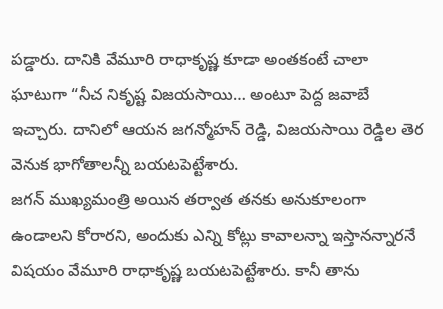పడ్డారు. దానికి వేమూరి రాధాకృష్ణ కూడా అంతకంటే చాలా ఘాటుగా “నీచ నికృష్ట విజయసాయి… అంటూ పెద్ద జవాబే ఇచ్చారు. దానిలో ఆయన జగన్మోహన్ రెడ్డి, విజయసాయి రెడ్డిల తెర వెనుక భాగోతాలన్నీ బయటపెట్టేశారు.
జగన్ ముఖ్యమంత్రి అయిన తర్వాత తనకు అనుకూలంగా ఉండాలని కోరారని, అందుకు ఎన్ని కోట్లు కావాలన్నా ఇస్తానన్నారనే విషయం వేమూరి రాధాకృష్ణ బయటపెట్టేశారు. కానీ తాను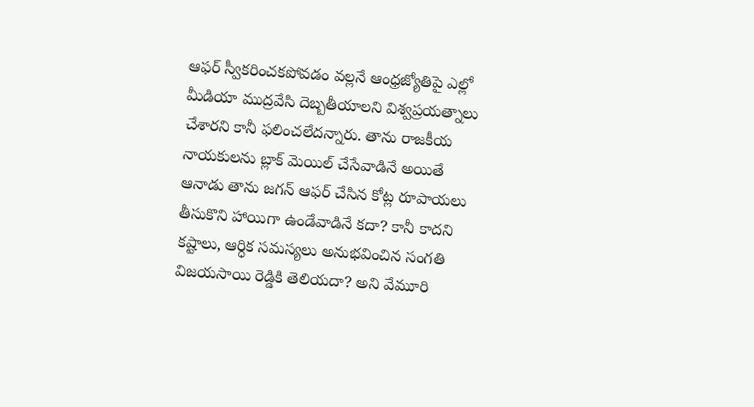ఆఫర్ స్వీకరించకపోవడం వల్లనే ఆంధ్రజ్యోతిపై ఎల్లో మీడియా ముద్రవేసి దెబ్బతీయాలని విశ్వప్రయత్నాలు చేశారని కానీ ఫలించలేదన్నారు. తాను రాజకీయ నాయకులను బ్లాక్ మెయిల్ చేసేవాడినే అయితే ఆనాడు తాను జగన్ ఆఫర్ చేసిన కోట్ల రూపాయలు తీసుకొని హాయిగా ఉండేవాడినే కదా? కానీ కాదని కష్టాలు, ఆర్ధిక సమస్యలు అనుభవించిన సంగతి విజయసాయి రెడ్డికి తెలియదా? అని వేమూరి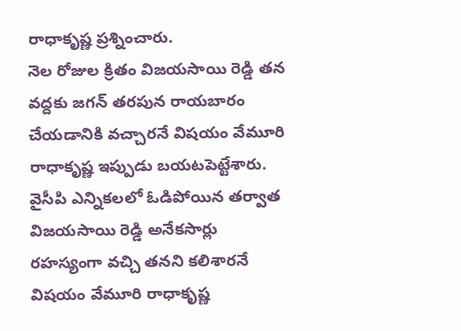రాధాకృష్ణ ప్రశ్నించారు.
నెల రోజుల క్రితం విజయసాయి రెడ్డి తన వద్దకు జగన్ తరపున రాయబారం చేయడానికి వచ్చారనే విషయం వేమూరి రాధాకృష్ణ ఇప్పుడు బయటపెట్టేశారు. వైసీపి ఎన్నికలలో ఓడిపోయిన తర్వాత విజయసాయి రెడ్డి అనేకసార్లు రహస్యంగా వచ్చి తనని కలిశారనే విషయం వేమూరి రాధాకృష్ణ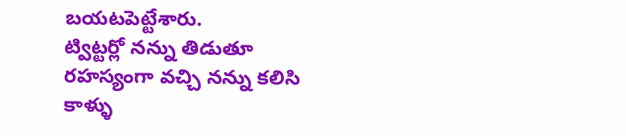బయటపెట్టేశారు.
ట్విట్టర్లో నన్ను తిడుతూ రహస్యంగా వచ్చి నన్ను కలిసి కాళ్ళు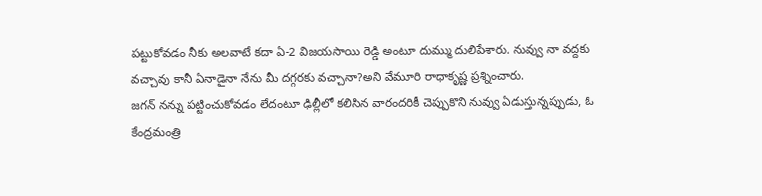పట్టుకోవడం నీకు అలవాటే కదా ఏ-2 విజయసాయి రెడ్డి అంటూ దుమ్ము దులిపేశారు. నువ్వు నా వద్దకు వచ్చావు కానీ ఏనాడైనా నేను మీ దగ్గరకు వచ్చానా?అని వేమూరి రాధాకృష్ణ ప్రశ్నించారు.
జగన్ నన్ను పట్టించుకోవడం లేదంటూ ఢిల్లీలో కలిసిన వారందరికీ చెప్పుకొని నువ్వు ఏడుస్తున్నప్పుడు, ఓ కేంద్రమంత్రి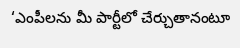‘ఎంపీలను మీ పార్టీలో చేర్చుతానంటూ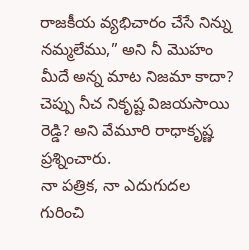రాజకీయ వ్యభిచారం చేసే నిన్ను నమ్మలేము,” అని నీ మొహం మీదే అన్న మాట నిజమా కాదా? చెప్పు నీచ నికృష్ట విజయసాయి రెడ్డి? అని వేమూరి రాధాకృష్ణ ప్రశ్నించారు.
నా పత్రిక, నా ఎదుగుదల గురించి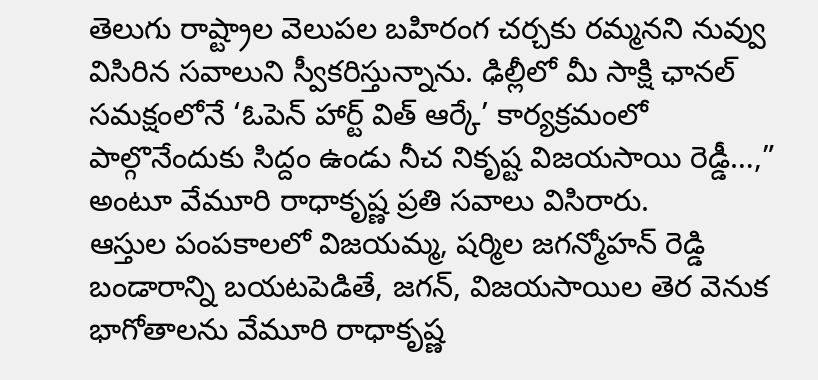తెలుగు రాష్ట్రాల వెలుపల బహిరంగ చర్చకు రమ్మనని నువ్వు విసిరిన సవాలుని స్వీకరిస్తున్నాను. ఢిల్లీలో మీ సాక్షి ఛానల్ సమక్షంలోనే ‘ఓపెన్ హార్ట్ విత్ ఆర్కే’ కార్యక్రమంలో పాల్గొనేందుకు సిద్దం ఉండు నీచ నికృష్ట విజయసాయి రెడ్డీ…,” అంటూ వేమూరి రాధాకృష్ణ ప్రతి సవాలు విసిరారు.
ఆస్తుల పంపకాలలో విజయమ్మ, షర్మిల జగన్మోహన్ రెడ్డి బండారాన్ని బయటపెడితే, జగన్, విజయసాయిల తెర వెనుక భాగోతాలను వేమూరి రాధాకృష్ణ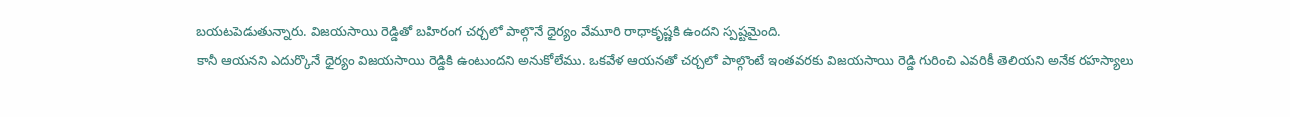బయటపెడుతున్నారు. విజయసాయి రెడ్డితో బహిరంగ చర్చలో పాల్గొనే ధైర్యం వేమూరి రాధాకృష్ణకి ఉందని స్పష్టమైంది.
కానీ ఆయనని ఎదుర్కొనే ధైర్యం విజయసాయి రెడ్డికి ఉంటుందని అనుకోలేము. ఒకవేళ ఆయనతో చర్చలో పాల్గొంటే ఇంతవరకు విజయసాయి రెడ్డి గురించి ఎవరికీ తెలియని అనేక రహస్యాలు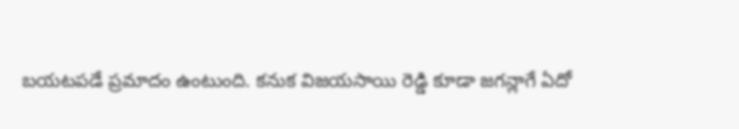బయటపడే ప్రమాదం ఉంటుంది. కనుక విజయసాయి రెడ్డి కూడా జగన్లాగే ఏదో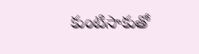కుంటిసాకుతో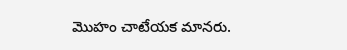మొహం చాటేయక మానరు.